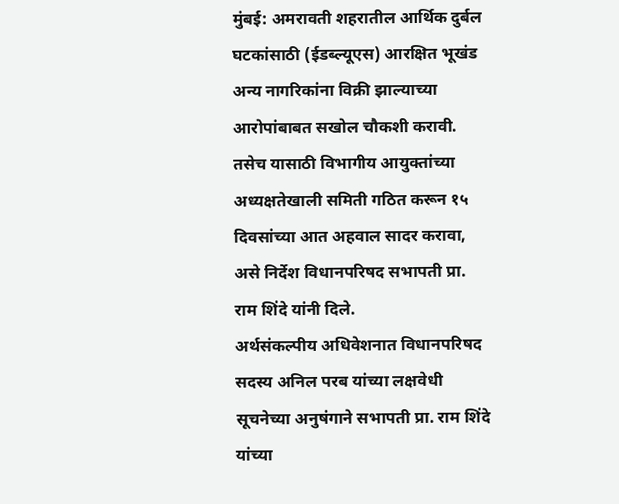मुंबई: अमरावती शहरातील आर्थिक दुर्बल घटकांसाठी (ईडब्ल्यूएस) आरक्षित भूखंड अन्य नागरिकांना विक्री झाल्याच्या आरोपांबाबत सखोल चौकशी करावी. तसेच यासाठी विभागीय आयुक्तांच्या अध्यक्षतेखाली समिती गठित करून १५ दिवसांच्या आत अहवाल सादर करावा, असे निर्देश विधानपरिषद सभापती प्रा. राम शिंदे यांनी दिले.
अर्थसंकल्पीय अधिवेशनात विधानपरिषद सदस्य अनिल परब यांच्या लक्षवेधी सूचनेच्या अनुषंगाने सभापती प्रा. राम शिंदे यांच्या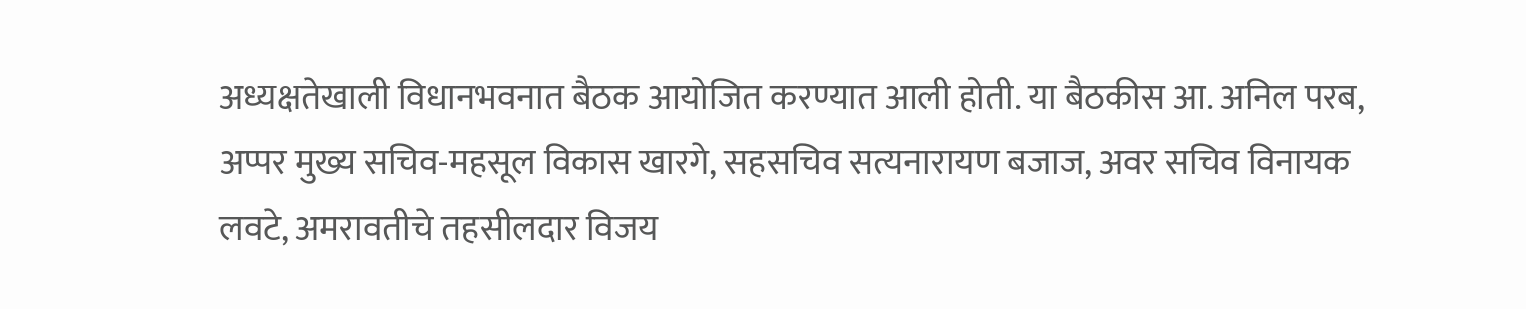अध्यक्षतेखाली विधानभवनात बैठक आयोजित करण्यात आली होती. या बैठकीस आ. अनिल परब, अप्पर मुख्य सचिव-महसूल विकास खारगे, सहसचिव सत्यनारायण बजाज, अवर सचिव विनायक लवटे, अमरावतीचे तहसीलदार विजय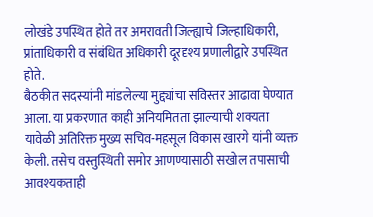लोखंडे उपस्थित होते तर अमरावती जिल्ह्याचे जिल्हाधिकारी, प्रांताधिकारी व संबंधित अधिकारी दूरदृश्य प्रणालीद्वारे उपस्थित होते.
बैठकीत सदस्यांनी मांडलेल्या मुद्द्यांचा सविस्तर आढावा घेण्यात आला. या प्रकरणात काही अनियमितता झाल्याची शक्यता यावेळी अतिरिक्त मुख्य सचिव-महसूल विकास खारगे यांनी व्यक्त केली. तसेच वस्तुस्थिती समोर आणण्यासाठी सखोल तपासाची आवश्यकताही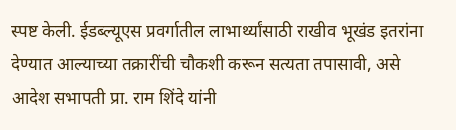स्पष्ट केली. ईडब्ल्यूएस प्रवर्गातील लाभार्थ्यांसाठी राखीव भूखंड इतरांना देण्यात आल्याच्या तक्रारींची चौकशी करून सत्यता तपासावी, असे आदेश सभापती प्रा. राम शिंदे यांनी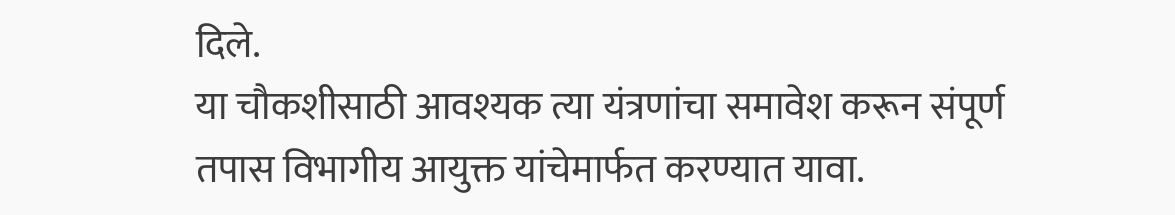दिले.
या चौकशीसाठी आवश्यक त्या यंत्रणांचा समावेश करून संपूर्ण तपास विभागीय आयुक्त यांचेमार्फत करण्यात यावा.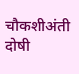चौकशीअंती दोषी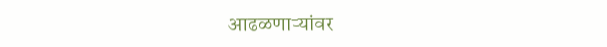आढळणाऱ्यांवर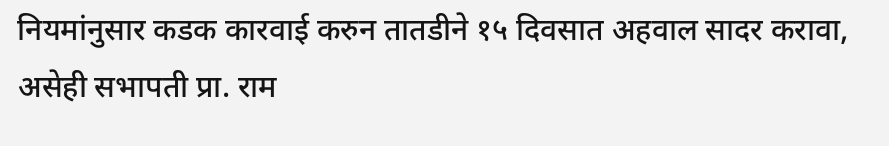नियमांनुसार कडक कारवाई करुन तातडीने १५ दिवसात अहवाल सादर करावा, असेही सभापती प्रा. राम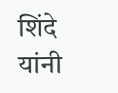शिंदे यांनी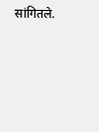सांगितले.